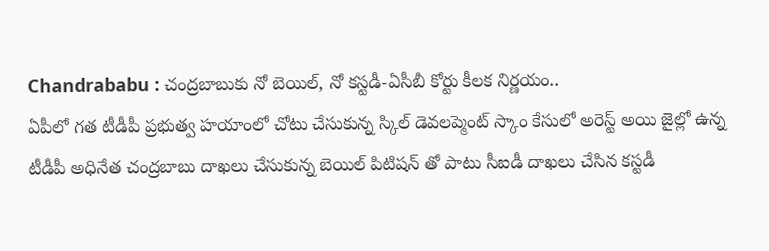Chandrababu : చంద్రబాబుకు నో బెయిల్, నో కస్టడీ-ఏసీబీ కోర్టు కీలక నిర్ణయం..
ఏపీలో గత టీడీపీ ప్రభుత్వ హయాంలో చోటు చేసుకున్న స్కిల్ డెవలప్మెంట్ స్కాం కేసులో అరెస్ట్ అయి జైల్లో ఉన్న టీడీపీ అధినేత చంద్రబాబు దాఖలు చేసుకున్న బెయిల్ పిటిషన్ తో పాటు సీఐడీ దాఖలు చేసిన కస్టడీ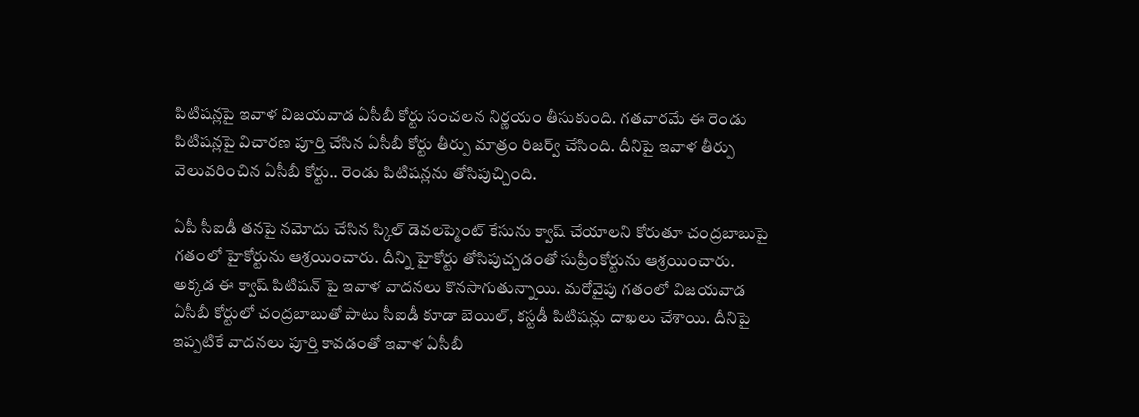పిటిషన్లపై ఇవాళ విజయవాడ ఏసీబీ కోర్టు సంచలన నిర్ణయం తీసుకుంది. గతవారమే ఈ రెండు పిటిషన్లపై విచారణ పూర్తి చేసిన ఏసీబీ కోర్టు తీర్పు మాత్రం రిజర్వ్ చేసింది. దీనిపై ఇవాళ తీర్పు వెలువరించిన ఏసీబీ కోర్టు.. రెండు పిటిషన్లను తోసిపుచ్చింది.

ఏపీ సీఐడీ తనపై నమోదు చేసిన స్కిల్ డెవలప్మెంట్ కేసును క్వాష్ చేయాలని కోరుతూ చంద్రబాబుపై గతంలో హైకోర్టును ఆశ్రయించారు. దీన్ని హైకోర్టు తోసిపుచ్చడంతో సుప్రీంకోర్టును ఆశ్రయించారు. అక్కడ ఈ క్వాష్ పిటిషన్ పై ఇవాళ వాదనలు కొనసాగుతున్నాయి. మరోవైపు గతంలో విజయవాడ ఏసీబీ కోర్టులో చంద్రబాబుతో పాటు సీఐడీ కూడా బెయిల్, కస్టడీ పిటిషన్లు దాఖలు చేశాయి. దీనిపై ఇప్పటికే వాదనలు పూర్తి కావడంతో ఇవాళ ఏసీబీ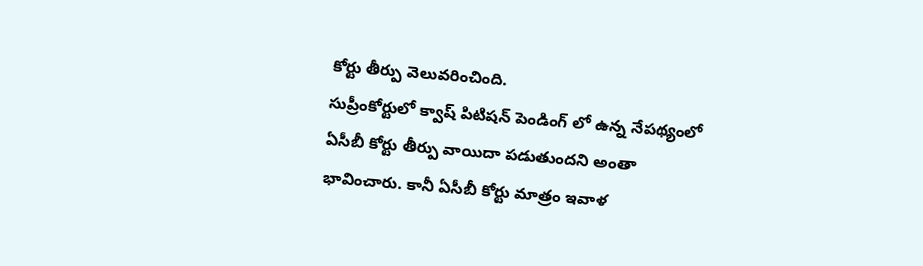కోర్టు తీర్పు వెలువరించింది.
సుప్రీంకోర్టులో క్వాష్ పిటిషన్ పెండింగ్ లో ఉన్న నేపథ్యంలో ఏసీబీ కోర్టు తీర్పు వాయిదా పడుతుందని అంతా భావించారు. కానీ ఏసీబీ కోర్టు మాత్రం ఇవాళ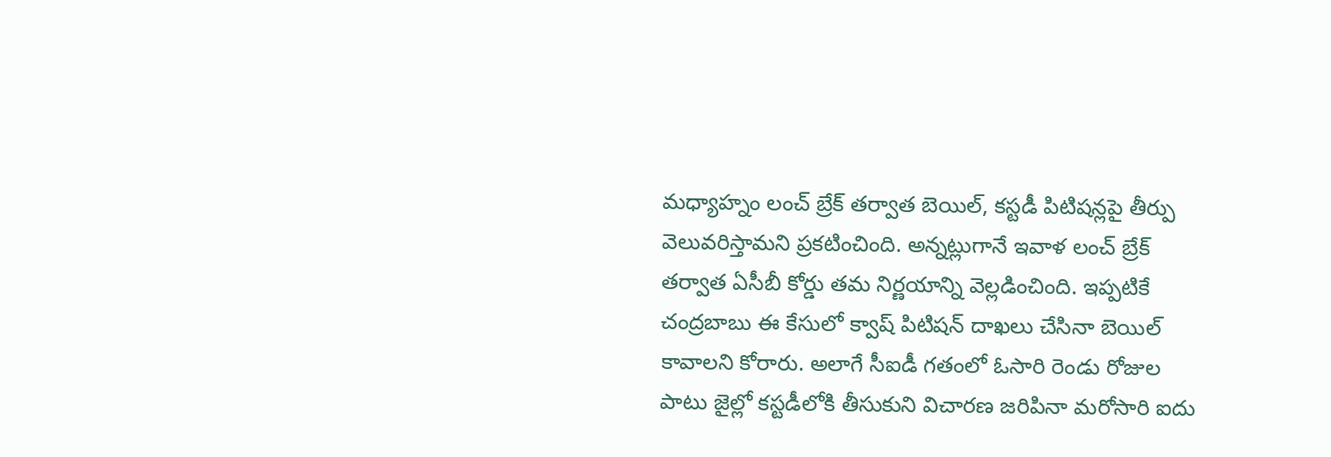మధ్యాహ్నం లంచ్ బ్రేక్ తర్వాత బెయిల్, కస్టడీ పిటిషన్లపై తీర్పు వెలువరిస్తామని ప్రకటించింది. అన్నట్లుగానే ఇవాళ లంచ్ బ్రేక్ తర్వాత ఏసీబీ కోర్డు తమ నిర్ణయాన్ని వెల్లడించింది. ఇప్పటికే చంద్రబాబు ఈ కేసులో క్వాష్ పిటిషన్ దాఖలు చేసినా బెయిల్ కావాలని కోరారు. అలాగే సీఐడీ గతంలో ఓసారి రెండు రోజుల పాటు జైల్లో కస్టడీలోకి తీసుకుని విచారణ జరిపినా మరోసారి ఐదు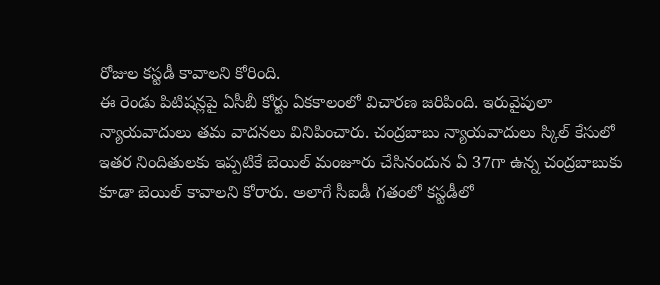రోజుల కస్టడీ కావాలని కోరింది.
ఈ రెండు పిటిషన్లపై ఏసీబీ కోర్టు ఏకకాలంలో విచారణ జరిపింది. ఇరువైపులా న్యాయవాదులు తమ వాదనలు వినిపించారు. చంద్రబాబు న్యాయవాదులు స్కిల్ కేసులో ఇతర నిందితులకు ఇప్పటికే బెయిల్ మంజూరు చేసినందున ఏ 37గా ఉన్న చంద్రబాబుకు కూడా బెయిల్ కావాలని కోరారు. అలాగే సీఐడీ గతంలో కస్టడీలో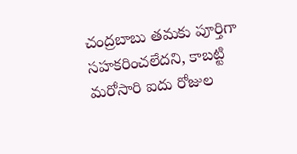చంద్రబాబు తమకు పూర్తిగా సహకరించలేదని, కాబట్టి మరోసారి ఐదు రోజుల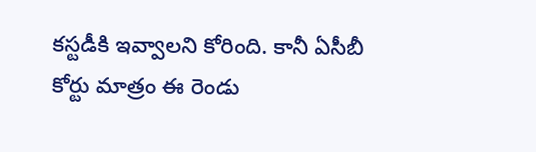కస్టడీకి ఇవ్వాలని కోరింది. కానీ ఏసీబీ కోర్టు మాత్రం ఈ రెండు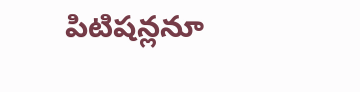పిటిషన్లనూ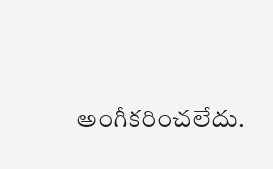అంగీకరించలేదు.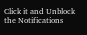Click it and Unblock the Notifications